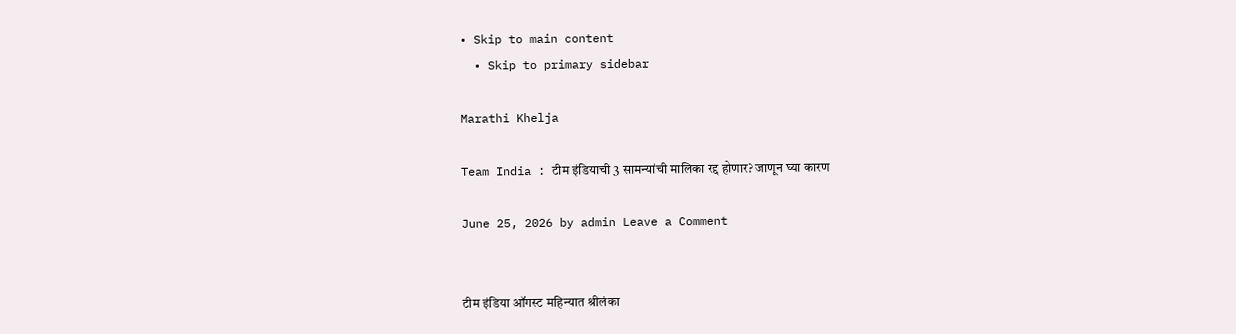• Skip to main content
  • Skip to primary sidebar

Marathi Khelja

Team India : टीम इंडियाची 3 सामन्यांची मालिका रद्द होणार? जाणून घ्या कारण

June 25, 2026 by admin Leave a Comment


टीम इंडिया ऑगस्ट महिन्यात श्रीलंका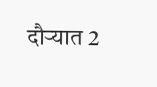दौऱ्यात 2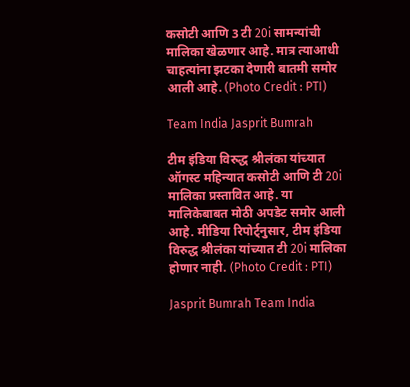कसोटी आणि 3 टी 20i सामन्यांची मालिका खेळणार आहे. मात्र त्याआधी चाहत्यांना झटका देणारी बातमी समोर आली आहे. (Photo Credit : PTI)

Team India Jasprit Bumrah

टीम इंडिया विरुद्ध श्रीलंका यांच्यात ऑगस्ट महिन्यात कसोटी आणि टी 20i मालिका प्रस्तावित आहे. या मालिकेबाबत मोठी अपडेट समोर आली आहे. मीडिया रिपोर्ट्नुसार, टीम इंडिया विरुद्ध श्रीलंका यांच्यात टी 20i मालिका होणार नाही. (Photo Credit : PTI)

Jasprit Bumrah Team India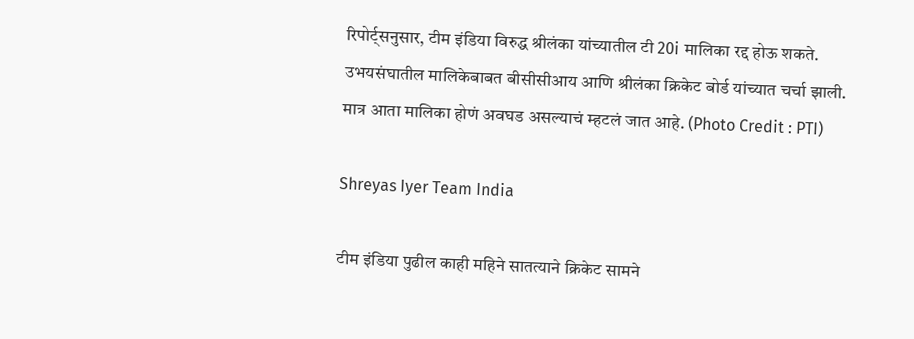रिपोर्ट्सनुसार, टीम इंडिया विरुद्ध श्रीलंका यांच्यातील टी 20i मालिका रद्द होऊ शकते. उभयसंघातील मालिकेबाबत बीसीसीआय आणि श्रीलंका क्रिकेट बोर्ड यांच्यात चर्चा झाली. मात्र आता मालिका होणं अवघड असल्याचं म्हटलं जात आहे. (Photo Credit : PTI)

Shreyas Iyer Team India

टीम इंडिया पुढील काही महिने सातत्याने क्रिकेट सामने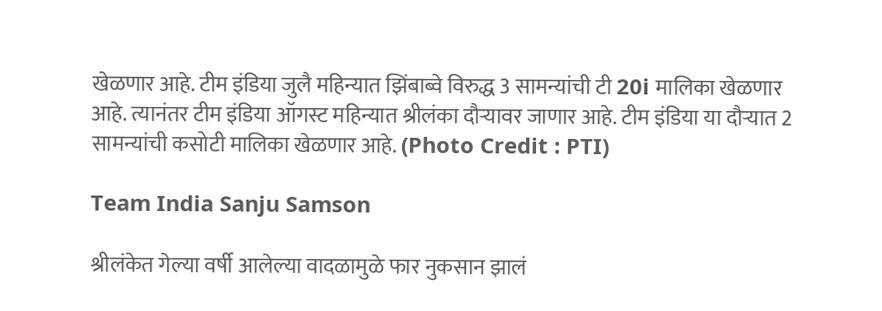खेळणार आहे. टीम इंडिया जुलै महिन्यात झिंबाब्वे विरुद्ध 3 सामन्यांची टी 20i मालिका खेळणार आहे. त्यानंतर टीम इंडिया ऑगस्ट महिन्यात श्रीलंका दौऱ्यावर जाणार आहे. टीम इंडिया या दौऱ्यात 2 सामन्यांची कसोटी मालिका खेळणार आहे. (Photo Credit : PTI)

Team India Sanju Samson

श्रीलंकेत गेल्या वर्षी आलेल्या वादळामुळे फार नुकसान झालं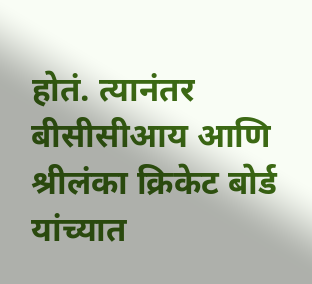होतं. त्यानंतर बीसीसीआय आणि श्रीलंका क्रिकेट बोर्ड यांच्यात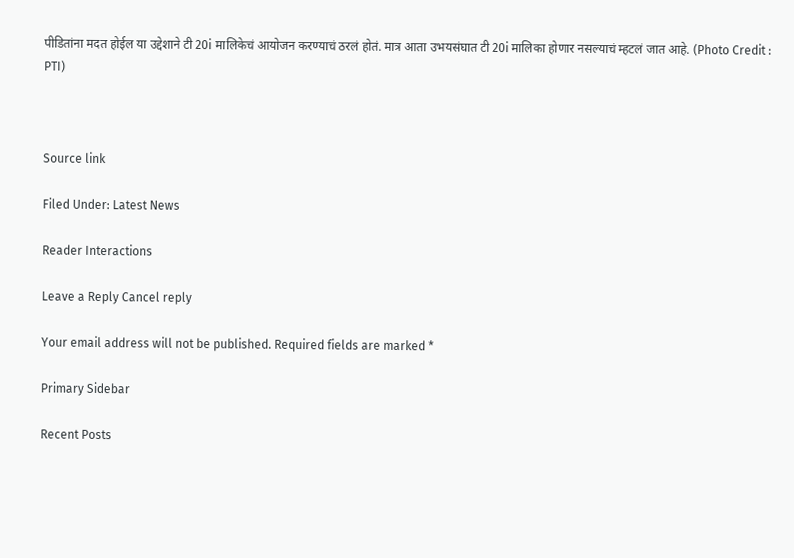पीडितांना मदत होईल या उद्देशाने टी 20i मालिकेचं आयोजन करण्याचं ठरलं होतं. मात्र आता उभयसंघात टी 20i मालिका होणार नसल्याचं म्हटलं जात आहे. (Photo Credit : PTI)



Source link

Filed Under: Latest News

Reader Interactions

Leave a Reply Cancel reply

Your email address will not be published. Required fields are marked *

Primary Sidebar

Recent Posts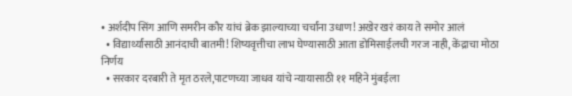• अर्शदीप सिंग आणि समरीन कौर यांचं ब्रेक झाल्याच्या चर्चांना उधाण! अखेर खरं काय ते समोर आलं
  • विद्यार्थ्यांसाठी आनंदाची बातमी! शिष्यवृत्तीचा लाभ घेण्यासाठी आता डोमिसाईलची गरज नाही, केंद्राचा मोठा निर्णय
  • सरकार दरबारी ते मृत ठरले,पाटणच्या जाधव यांचे न्यायासाठी ११ महिने मुंबईला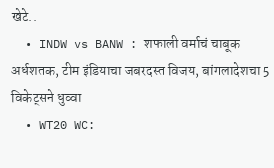खेटे..
  • INDW vs BANW : शफाली वर्माचं चाबूक अर्धशतक, टीम इंडियाचा जबरदस्त विजय, बांगलादेशचा 5 विकेट्सने धुव्वा
  • WT20 WC: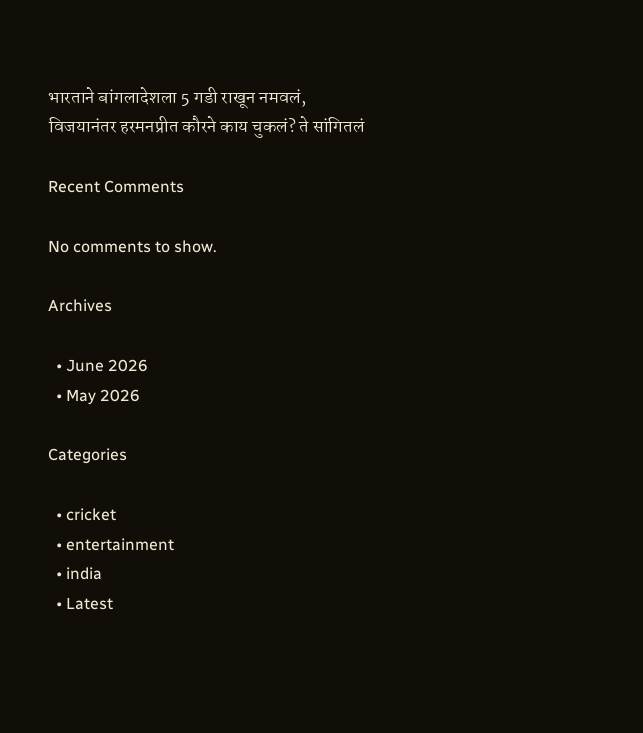भारताने बांगलादेशला 5 गडी राखून नमवलं, विजयानंतर हरमनप्रीत कौरने काय चुकलं? ते सांगितलं

Recent Comments

No comments to show.

Archives

  • June 2026
  • May 2026

Categories

  • cricket
  • entertainment
  • india
  • Latest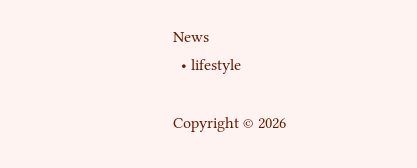News
  • lifestyle

Copyright © 2026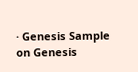· Genesis Sample on Genesis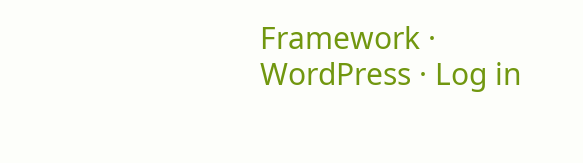Framework · WordPress · Log in